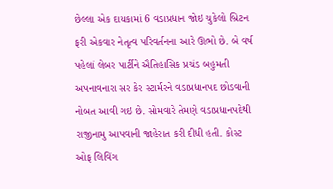છેલ્લા એક દાયકામાં 6 વડાપ્રધાન જોઇ ચુકેલો બ્રિટન ફરી એકવાર નેતૃત્વ પરિવર્તનના આરે ઊભો છે. બે વર્ષ પહેલાં લેબર પાર્ટીને ઐતિહાસિક પ્રચંડ બહુમતી અપનાવનારા સર કેર સ્ટાર્મરને વડાપ્રધાનપદ છોડવાની નોબત આવી ગઇ છે. સોમવારે તેમણે વડાપ્રધાનપદેથી રાજીનામુ આપવાની જાહેરાત કરી દીધી હતી. કોસ્ટ ઓફ લિવિંગ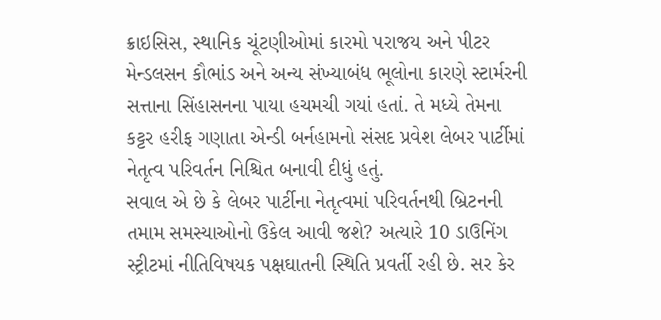ક્રાઇસિસ, સ્થાનિક ચૂંટણીઓમાં કારમો પરાજય અને પીટર મેન્ડલસન કૌભાંડ અને અન્ય સંખ્યાબંધ ભૂલોના કારણે સ્ટાર્મરની સત્તાના સિંહાસનના પાયા હચમચી ગયાં હતાં. તે મધ્યે તેમના કટ્ટર હરીફ ગણાતા એન્ડી બર્નહામનો સંસદ પ્રવેશ લેબર પાર્ટીમાં નેતૃત્વ પરિવર્તન નિશ્ચિત બનાવી દીધું હતું.
સવાલ એ છે કે લેબર પાર્ટીના નેતૃત્વમાં પરિવર્તનથી બ્રિટનની તમામ સમસ્યાઓનો ઉકેલ આવી જશે? અત્યારે 10 ડાઉનિંગ સ્ટ્રીટમાં નીતિવિષયક પક્ષઘાતની સ્થિતિ પ્રવર્તી રહી છે. સર કેર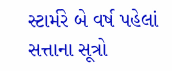સ્ટાર્મરે બે વર્ષ પહેલાં સત્તાના સૂત્રો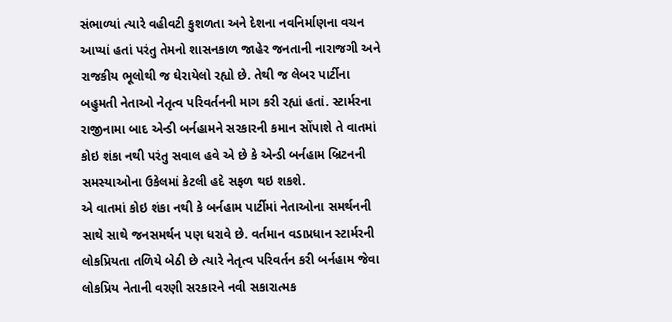સંભાળ્યાં ત્યારે વહીવટી કુશળતા અને દેશના નવનિર્માણના વચન આપ્યાં હતાં પરંતુ તેમનો શાસનકાળ જાહેર જનતાની નારાજગી અને રાજકીય ભૂલોથી જ ઘેરાયેલો રહ્યો છે. તેથી જ લેબર પાર્ટીના બહુમતી નેતાઓ નેતૃત્વ પરિવર્તનની માગ કરી રહ્યાં હતાં. સ્ટાર્મરના રાજીનામા બાદ એન્ડી બર્નહામને સરકારની કમાન સોંપાશે તે વાતમાં કોઇ શંકા નથી પરંતુ સવાલ હવે એ છે કે એન્ડી બર્નહામ બ્રિટનની સમસ્યાઓના ઉકેલમાં કેટલી હદે સફળ થઇ શકશે.
એ વાતમાં કોઇ શંકા નથી કે બર્નહામ પાર્ટીમાં નેતાઓના સમર્થનની સાથે સાથે જનસમર્થન પણ ધરાવે છે. વર્તમાન વડાપ્રધાન સ્ટાર્મરની લોકપ્રિયતા તળિયે બેઠી છે ત્યારે નેતૃત્વ પરિવર્તન કરી બર્નહામ જેવા લોકપ્રિય નેતાની વરણી સરકારને નવી સકારાત્મક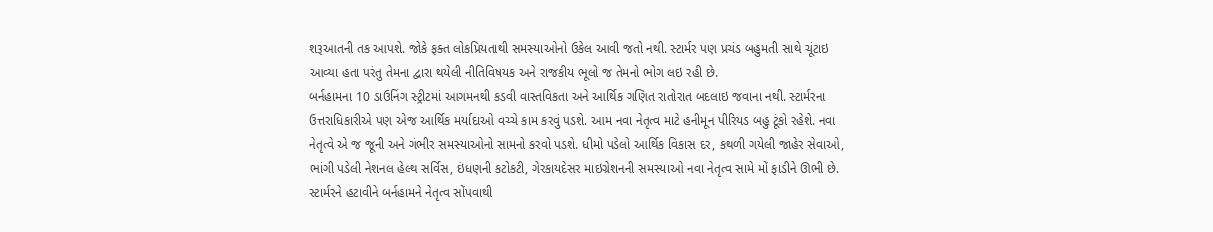શરૂઆતની તક આપશે. જોકે ફક્ત લોકપ્રિયતાથી સમસ્યાઓનો ઉકેલ આવી જતો નથી. સ્ટાર્મર પણ પ્રચંડ બહુમતી સાથે ચૂંટાઇ આવ્યા હતા પરંતુ તેમના દ્વારા થયેલી નીતિવિષયક અને રાજકીય ભૂલો જ તેમનો ભોગ લઇ રહી છે.
બર્નહામના 10 ડાઉનિંગ સ્ટ્રીટમાં આગમનથી કડવી વાસ્તવિકતા અને આર્થિક ગણિત રાતોરાત બદલાઇ જવાના નથી. સ્ટાર્મરના ઉત્તરાધિકારીએ પણ એજ આર્થિક મર્યાદાઓ વચ્ચે કામ કરવું પડશે. આમ નવા નેતૃત્વ માટે હનીમૂન પીરિયડ બહુ ટૂંકો રહેશે. નવા નેતૃત્વે એ જ જૂની અને ગંભીર સમસ્યાઓનો સામનો કરવો પડશે. ધીમો પડેલો આર્થિક વિકાસ દર, કથળી ગયેલી જાહેર સેવાઓ, ભાંગી પડેલી નેશનલ હેલ્થ સર્વિસ, ઇંધણની કટોકટી, ગેરકાયદેસર માઇગ્રેશનની સમસ્યાઓ નવા નેતૃત્વ સામે મોં ફાડીને ઊભી છે. સ્ટાર્મરને હટાવીને બર્નહામને નેતૃત્વ સોંપવાથી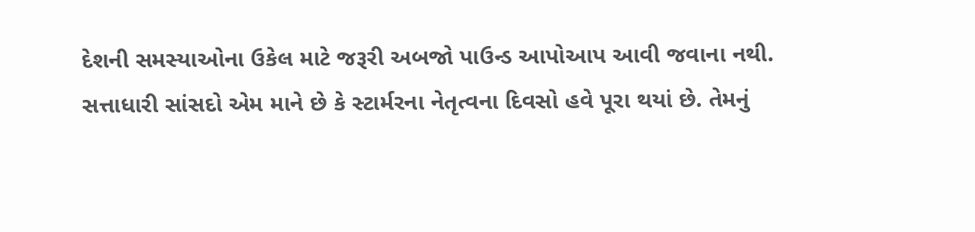દેશની સમસ્યાઓના ઉકેલ માટે જરૂરી અબજો પાઉન્ડ આપોઆપ આવી જવાના નથી.
સત્તાધારી સાંસદો એમ માને છે કે સ્ટાર્મરના નેતૃત્વના દિવસો હવે પૂરા થયાં છે. તેમનું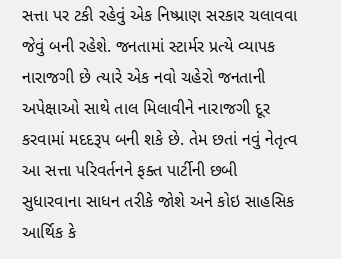સત્તા પર ટકી રહેવું એક નિષ્પ્રાણ સરકાર ચલાવવા જેવું બની રહેશે. જનતામાં સ્ટાર્મર પ્રત્યે વ્યાપક નારાજગી છે ત્યારે એક નવો ચહેરો જનતાની અપેક્ષાઓ સાથે તાલ મિલાવીને નારાજગી દૂર કરવામાં મદદરૂપ બની શકે છે. તેમ છતાં નવું નેતૃત્વ આ સત્તા પરિવર્તનને ફક્ત પાર્ટીની છબી સુધારવાના સાધન તરીકે જોશે અને કોઇ સાહસિક આર્થિક કે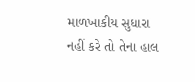માળખાકીય સુધારા નહીં કરે તો તેના હાલ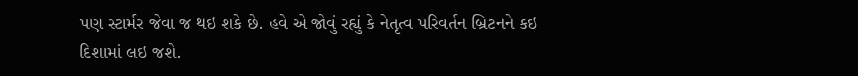પણ સ્ટાર્મર જેવા જ થઇ શકે છે. હવે એ જોવું રહ્યું કે નેતૃત્વ પરિવર્તન બ્રિટનને કઇ દિશામાં લઇ જશે.